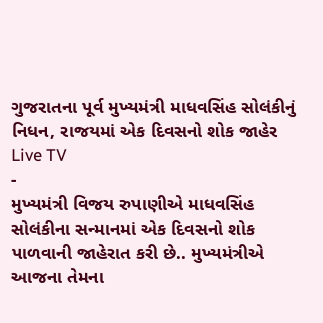ગુજરાતના પૂર્વ મુખ્યમંત્રી માધવસિંહ સોલંકીનું નિધન, રાજયમાં એક દિવસનો શોક જાહેર
Live TV
-
મુખ્યમંત્રી વિજય રુપાણીએ માધવસિંહ સોલંકીના સન્માનમાં એક દિવસનો શોક પાળવાની જાહેરાત કરી છે.. મુખ્યમંત્રીએ આજના તેમના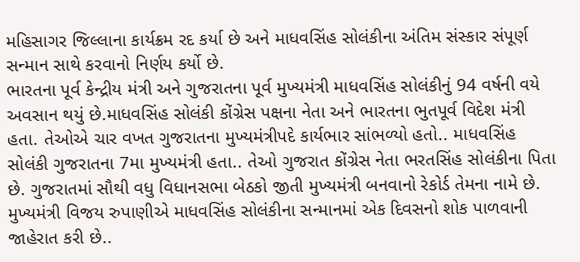મહિસાગર જિલ્લાના કાર્યક્રમ રદ કર્યા છે અને માધવસિંહ સોલંકીના અંતિમ સંસ્કાર સંપૂર્ણ સન્માન સાથે કરવાનો નિર્ણય કર્યો છે.
ભારતના પૂર્વ કેન્દ્રીય મંત્રી અને ગુજરાતના પૂર્વ મુખ્યમંત્રી માધવસિંહ સોલંકીનું 94 વર્ષની વયે અવસાન થયું છે.માધવસિંહ સોલંકી કોંગ્રેસ પક્ષના નેતા અને ભારતના ભુતપૂર્વ વિદેશ મંત્રી હતા. તેઓએ ચાર વખત ગુજરાતના મુખ્યમંત્રીપદે કાર્યભાર સાંભળ્યો હતો.. માધવસિંહ સોલંકી ગુજરાતના 7મા મુખ્યમંત્રી હતા.. તેઓ ગુજરાત કોંગ્રેસ નેતા ભરતસિંહ સોલંકીના પિતા છે. ગુજરાતમાં સૌથી વધુ વિધાનસભા બેઠકો જીતી મુખ્યમંત્રી બનવાનો રેકોર્ડ તેમના નામે છે. મુખ્યમંત્રી વિજય રુપાણીએ માધવસિંહ સોલંકીના સન્માનમાં એક દિવસનો શોક પાળવાની જાહેરાત કરી છે..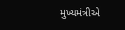મુખ્યમંત્રીએ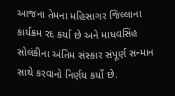આજના તેમના મહિસાગર જિલ્લાના કાર્યક્રમ રદ કર્યા છે અને માધવસિંહ સોલંકીના અંતિમ સંસ્કાર સંપૂર્ણ સન્માન સાથે કરવાનો નિર્ણય કર્યો છે.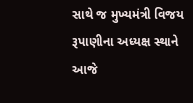સાથે જ મુખ્યમંત્રી વિજય રૂપાણીના અધ્યક્ષ સ્થાને આજે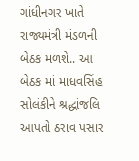ગાંધીનગર ખાતે રાજ્યમંત્રી મંડળની બેઠક મળશે.. આ બેઠક માં માધવસિંહ સોલંકીને શ્રદ્ધાંજલિ આપતો ઠરાવ પસાર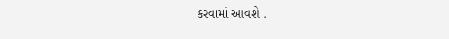કરવામાં આવશે .